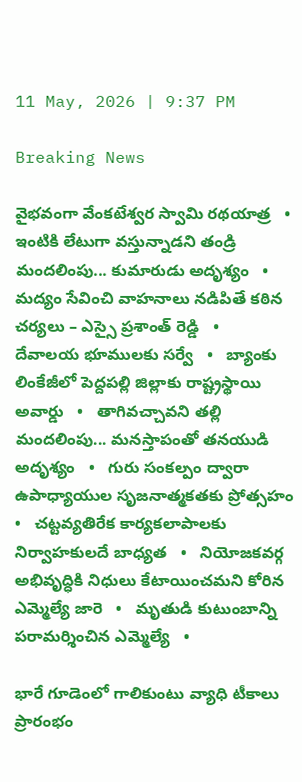11 May, 2026 | 9:37 PM

Breaking News

వైభవంగా వేంకటేశ్వర స్వామి రథయాత్ర   •   ఇంటికి లేటుగా వస్తున్నాడని తండ్రి మందలింపు... కుమారుడు అదృశ్యం   •   మద్యం సేవించి వాహనాలు నడిపితే కఠిన చర్యలు – ఎస్సై ప్రశాంత్ రెడ్డి   •   దేవాలయ భూములకు సర్వే   •   బ్యాంకు లింకేజీలో పెద్దపల్లి జిల్లాకు రాష్ట్రస్థాయి అవార్డు   •   తాగివచ్చావని తల్లి మందలింపు... మనస్తాపంతో తనయుడి అదృశ్యం   •   గురు సంకల్పం ద్వారా ఉపాధ్యాయుల సృజనాత్మకతకు ప్రోత్సహం   •   చట్టవ్యతిరేక కార్యకలాపాలకు నిర్వాహకులదే బాధ్యత   •   నియోజకవర్గ అభివృద్ధికి నిధులు కేటాయించమని కోరిన ఎమ్మెల్యే జారె   •   మృతుడి కుటుంబాన్ని పరామర్శించిన ఎమ్మెల్యే   •

భారే గూడెంలో గాలికుంటు వ్యాధి టీకాలు ప్రారంభం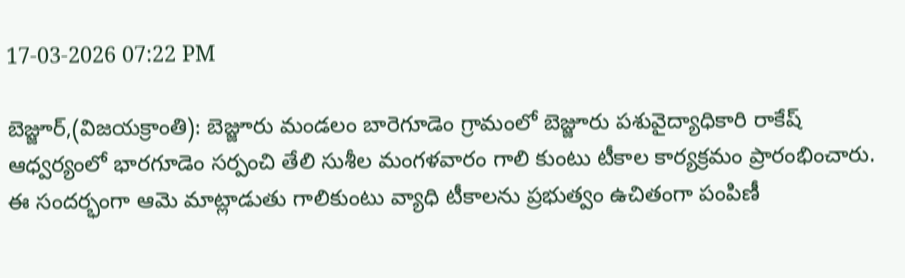17-03-2026 07:22 PM

బెజ్జూర్,(విజయక్రాంతి): బెజ్జూరు మండలం బారెగూడెం గ్రామంలో బెజ్జూరు పశువైద్యాధికారి రాకేష్ ఆధ్వర్యంలో భారగూడెం సర్పంచి తేలి సుశీల మంగళవారం గాలి కుంటు టీకాల కార్యక్రమం ప్రారంభించారు. ఈ సందర్భంగా ఆమె మాట్లాడుతు గాలికుంటు వ్యాధి టీకాలను ప్రభుత్వం ఉచితంగా పంపిణీ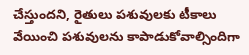చేస్తుందని, రైతులు పశువులకు టీకాలు  వేయించి పశువులను కాపాడుకోవాల్సిందిగా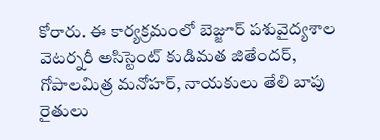కోరారు. ఈ కార్యక్రమంలో బెజ్జూర్ పశువైద్యశాల వెటర్నరీ అసిస్టెంట్ కుడిమత జితేందర్, గోపాలమిత్ర మనోహర్, నాయకులు తేలి బాపు రైతులు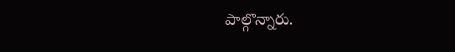పాల్గొన్నారు.